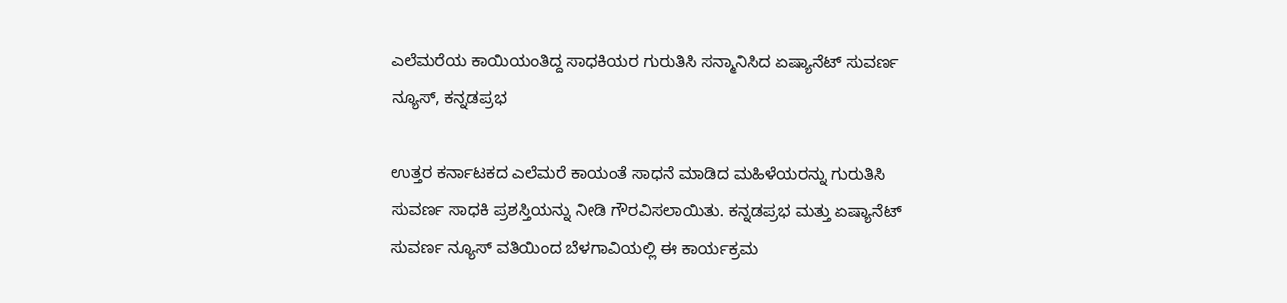ಎಲೆಮರೆಯ ಕಾಯಿಯಂತಿದ್ದ ಸಾಧಕಿಯರ ಗುರುತಿಸಿ ಸನ್ಮಾನಿಸಿದ ಏಷ್ಯಾನೆಟ್ ಸುವರ್ಣ ನ್ಯೂಸ್, ಕನ್ನಡಪ್ರಭ

ಉತ್ತರ ಕರ್ನಾಟಕದ ಎಲೆಮರೆ ಕಾಯಂತೆ ಸಾಧನೆ ಮಾಡಿದ ಮಹಿಳೆಯರನ್ನು ಗುರುತಿಸಿ ಸುವರ್ಣ ಸಾಧಕಿ ಪ್ರಶಸ್ತಿಯನ್ನು ನೀಡಿ ಗೌರವಿಸಲಾಯಿತು. ಕನ್ನಡಪ್ರಭ ಮತ್ತು ಏಷ್ಯಾನೆಟ್ ಸುವರ್ಣ ನ್ಯೂಸ್ ವತಿಯಿಂದ ಬೆಳಗಾವಿಯಲ್ಲಿ ಈ ಕಾರ್ಯಕ್ರಮ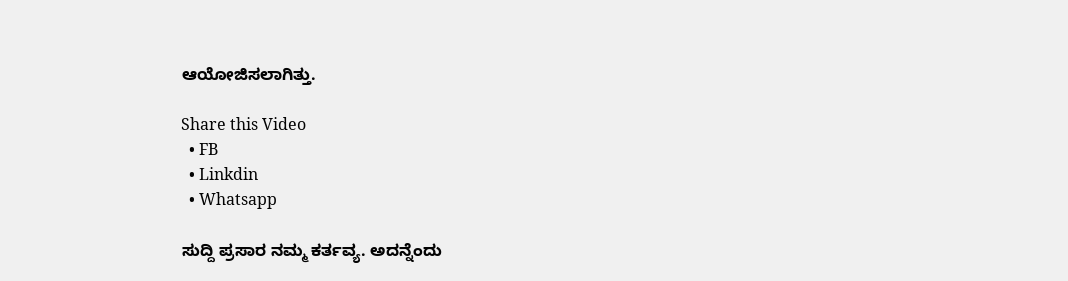ಆಯೋಜಿಸಲಾಗಿತ್ತು.

Share this Video
  • FB
  • Linkdin
  • Whatsapp

ಸುದ್ದಿ ಪ್ರಸಾರ ನಮ್ಮ ಕರ್ತವ್ಯ. ಅದನ್ನೆಂದು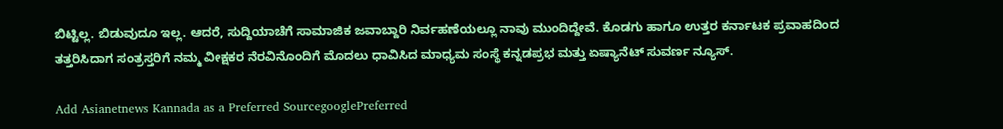ಬಿಟ್ಟಿಲ್ಲ. ಬಿಡುವುದೂ ಇಲ್ಲ. ಆದರೆ, ಸುದ್ದಿಯಾಚೆಗೆ ಸಾಮಾಜಿಕ ಜವಾಬ್ದಾರಿ ನಿರ್ವಹಣೆಯಲ್ಲೂ ನಾವು ಮುಂದಿದ್ದೇವೆ. ಕೊಡಗು ಹಾಗೂ ಉತ್ತರ ಕರ್ನಾಟಕ ಪ್ರವಾಹದಿಂದ ತತ್ತರಿಸಿದಾಗ ಸಂತ್ರಸ್ತರಿಗೆ ನಮ್ಮ ವೀಕ್ಷಕರ ನೆರವಿನೊಂದಿಗೆ ಮೊದಲು ಧಾವಿಸಿದ ಮಾಧ್ಯಮ ಸಂಸ್ಥೆ ಕನ್ನಡಪ್ರಭ ಮತ್ತು ಏಷ್ಯಾನೆಟ್ ಸುವರ್ಣ ನ್ಯೂಸ್.

Add Asianetnews Kannada as a Preferred SourcegooglePreferred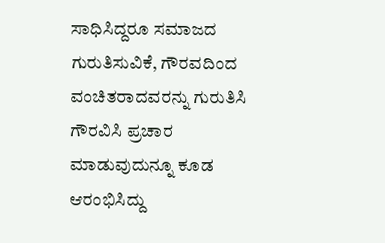ಸಾಧಿಸಿದ್ದರೂ ಸಮಾಜದ ಗುರುತಿಸುವಿಕೆ, ಗೌರವದಿಂದ ವಂಚಿತರಾದವರನ್ನು ಗುರುತಿಸಿ ಗೌರವಿಸಿ ಪ್ರಚಾರ ಮಾಡುವುದುನ್ನೂ ಕೂಡ ಆರಂಭಿಸಿದ್ದು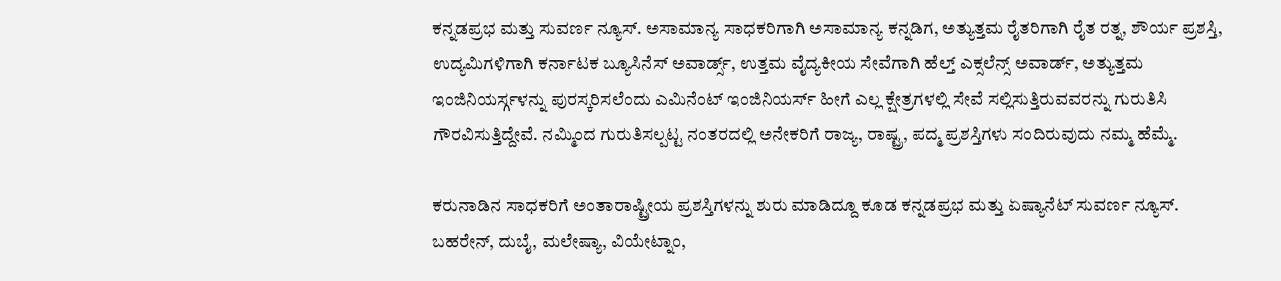ಕನ್ನಡಪ್ರಭ ಮತ್ತು ಸುವರ್ಣ ನ್ಯೂಸ್. ಅಸಾಮಾನ್ಯ ಸಾಧಕರಿಗಾಗಿ ಅಸಾಮಾನ್ಯ ಕನ್ನಡಿಗ, ಅತ್ಯುತ್ತಮ ರೈತರಿಗಾಗಿ ರೈತ ರತ್ನ, ಶೌರ್ಯ ಪ್ರಶಸ್ತಿ, ಉದ್ಯಮಿಗಳಿಗಾಗಿ ಕರ್ನಾಟಕ ಬ್ಯೂಸಿನೆಸ್ ಅವಾರ್ಡ್ಸ್, ಉತ್ತಮ ವೈದ್ಯಕೀಯ ಸೇವೆಗಾಗಿ ಹೆಲ್ತ್ ಎಕ್ಸಲೆನ್ಸ್ ಅವಾರ್ಡ್, ಅತ್ಯುತ್ತಮ ಇಂಜಿನಿಯರ್ಸ್ಗಳನ್ನು ಪುರಸ್ಕರಿಸಲೆಂದು ಎಮಿನೆಂಟ್ ಇಂಜಿನಿಯರ್ಸ್ ಹೀಗೆ ಎಲ್ಲ ಕ್ಷೇತ್ರಗಳಲ್ಲಿ ಸೇವೆ ಸಲ್ಲಿಸುತ್ತಿರುವವರನ್ನು ಗುರುತಿಸಿ ಗೌರವಿಸುತ್ತಿದ್ದೇವೆ. ನಮ್ಮಿಂದ ಗುರುತಿಸಲ್ಪಟ್ಟ ನಂತರದಲ್ಲಿ ಅನೇಕರಿಗೆ ರಾಜ್ಯ, ರಾಷ್ಟ್ರ, ಪದ್ಮ ಪ್ರಶಸ್ತಿಗಳು ಸಂದಿರುವುದು ನಮ್ಮ ಹೆಮ್ಮೆ.

ಕರುನಾಡಿನ ಸಾಧಕರಿಗೆ ಅಂತಾರಾಷ್ಟ್ರೀಯ ಪ್ರಶಸ್ತಿಗಳನ್ನು ಶುರು ಮಾಡಿದ್ದೂ ಕೂಡ ಕನ್ನಡಪ್ರಭ ಮತ್ತು ಏಷ್ಯಾನೆಟ್ ಸುವರ್ಣ ನ್ಯೂಸ್. ಬಹರೇನ್, ದುಬೈ, ಮಲೇಷ್ಯಾ, ವಿಯೇಟ್ನಾಂ,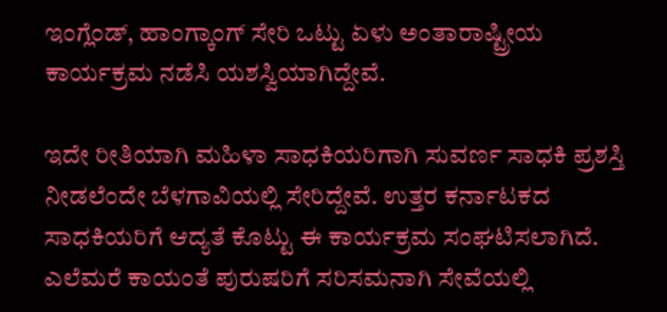ಇಂಗ್ಲೆಂಡ್, ಹಾಂಗ್ಕಾಂಗ್ ಸೇರಿ ಒಟ್ಟು ಏಳು ಅಂತಾರಾಷ್ಟ್ರೀಯ ಕಾರ್ಯಕ್ರಮ ನಡೆಸಿ ಯಶಸ್ವಿಯಾಗಿದ್ದೇವೆ.

ಇದೇ ರೀತಿಯಾಗಿ ಮಹಿಳಾ ಸಾಧಕಿಯರಿಗಾಗಿ ಸುವರ್ಣ ಸಾಧಕಿ ಪ್ರಶಸ್ತಿ ನೀಡಲೆಂದೇ ಬೆಳಗಾವಿಯಲ್ಲಿ ಸೇರಿದ್ದೇವೆ. ಉತ್ತರ ಕರ್ನಾಟಕದ ಸಾಧಕಿಯರಿಗೆ ಆದ್ಯತೆ ಕೊಟ್ಟು ಈ ಕಾರ್ಯಕ್ರಮ ಸಂಘಟಿಸಲಾಗಿದೆ. ಎಲೆಮರೆ ಕಾಯಂತೆ ಪುರುಷರಿಗೆ ಸರಿಸಮನಾಗಿ ಸೇವೆಯಲ್ಲಿ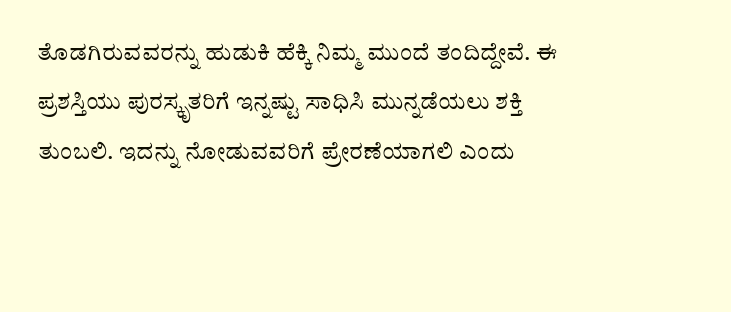ತೊಡಗಿರುವವರನ್ನು ಹುಡುಕಿ ಹೆಕ್ಕಿ ನಿಮ್ಮ ಮುಂದೆ ತಂದಿದ್ದೇವೆ. ಈ ಪ್ರಶಸ್ತಿಯು ಪುರಸ್ಕೃತರಿಗೆ ಇನ್ನಷ್ಟು ಸಾಧಿಸಿ ಮುನ್ನಡೆಯಲು ಶಕ್ತಿ ತುಂಬಲಿ. ಇದನ್ನು ನೋಡುವವರಿಗೆ ಪ್ರೇರಣೆಯಾಗಲಿ ಎಂದು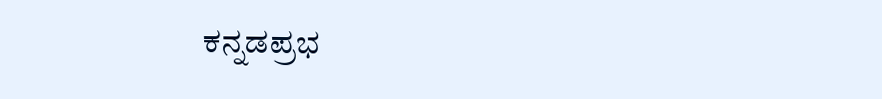ಕನ್ನಡಪ್ರಭ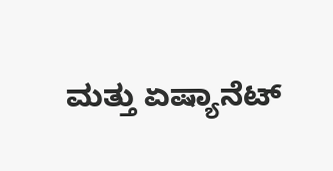ಮತ್ತು ಏಷ್ಯಾನೆಟ್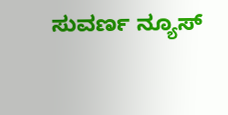ಸುವರ್ಣ ನ್ಯೂಸ್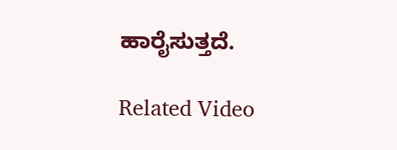ಹಾರೈಸುತ್ತದೆ.

Related Video